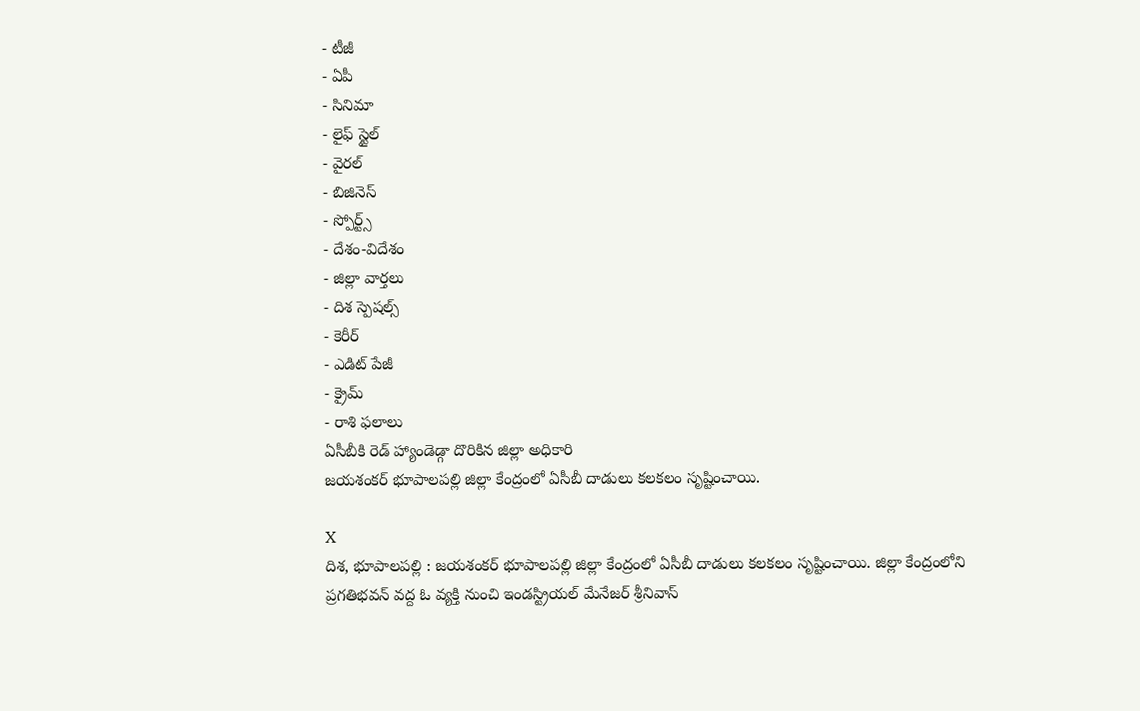- టీజీ
- ఏపీ
- సినిమా
- లైఫ్ స్టైల్
- వైరల్
- బిజినెస్
- స్పోర్ట్స్
- దేశం-విదేశం
- జిల్లా వార్తలు
- దిశ స్పెషల్స్
- కెరీర్
- ఎడిట్ పేజీ
- క్రైమ్
- రాశి ఫలాలు
ఏసీబీకి రెడ్ హ్యాండెడ్గా దొరికిన జిల్లా అధికారి
జయశంకర్ భూపాలపల్లి జిల్లా కేంద్రంలో ఏసీబీ దాడులు కలకలం సృష్టించాయి.

X
దిశ, భూపాలపల్లి : జయశంకర్ భూపాలపల్లి జిల్లా కేంద్రంలో ఏసీబీ దాడులు కలకలం సృష్టించాయి. జిల్లా కేంద్రంలోని ప్రగతిభవన్ వద్ద ఓ వ్యక్తి నుంచి ఇండస్ట్రియల్ మేనేజర్ శ్రీనివాస్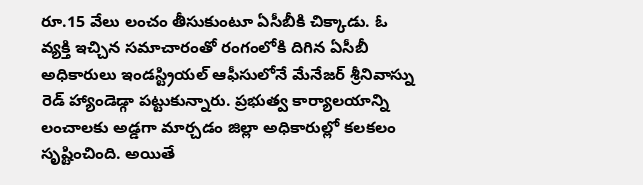రూ.15 వేలు లంచం తీసుకుంటూ ఏసీబీకి చిక్కాడు. ఓ వ్యక్తి ఇచ్చిన సమాచారంతో రంగంలోకి దిగిన ఏసీబీ అధికారులు ఇండస్ట్రియల్ ఆఫీసులోనే మేనేజర్ శ్రీనివాస్ను రెడ్ హ్యాండెడ్గా పట్టుకున్నారు. ప్రభుత్వ కార్యాలయాన్ని లంచాలకు అడ్డగా మార్చడం జిల్లా అధికారుల్లో కలకలం సృష్టించింది. అయితే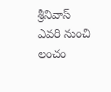శ్రీనివాస్ ఎవరి నుంచి లంచం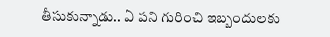తీసుకున్నాడు.. ఏ పని గురించి ఇబ్బందులకు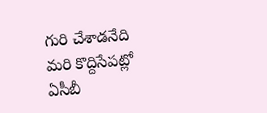గురి చేశాడనేది మరి కొద్దిసేపట్లో ఏసీబీ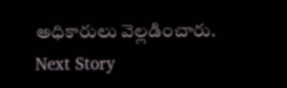అధికారులు వెల్లడించారు.
Next Story